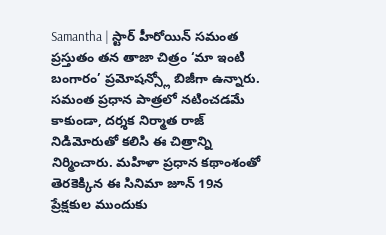Samantha | స్టార్ హీరోయిన్ సమంత ప్రస్తుతం తన తాజా చిత్రం ‘మా ఇంటి బంగారం’ ప్రమోషన్స్లో బిజీగా ఉన్నారు. సమంత ప్రధాన పాత్రలో నటించడమే కాకుండా, దర్శక నిర్మాత రాజ్ నిడిమోరుతో కలిసి ఈ చిత్రాన్ని నిర్మించారు. మహిళా ప్రధాన కథాంశంతో తెరకెక్కిన ఈ సినిమా జూన్ 19న ప్రేక్షకుల ముందుకు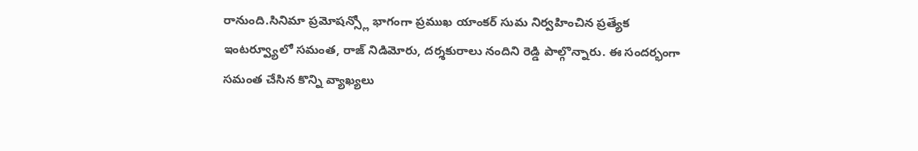రానుంది.సినిమా ప్రమోషన్స్లో భాగంగా ప్రముఖ యాంకర్ సుమ నిర్వహించిన ప్రత్యేక ఇంటర్వ్యూలో సమంత, రాజ్ నిడిమోరు, దర్శకురాలు నందిని రెడ్డి పాల్గొన్నారు. ఈ సందర్భంగా సమంత చేసిన కొన్ని వ్యాఖ్యలు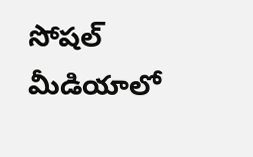సోషల్ మీడియాలో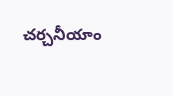చర్చనీయాం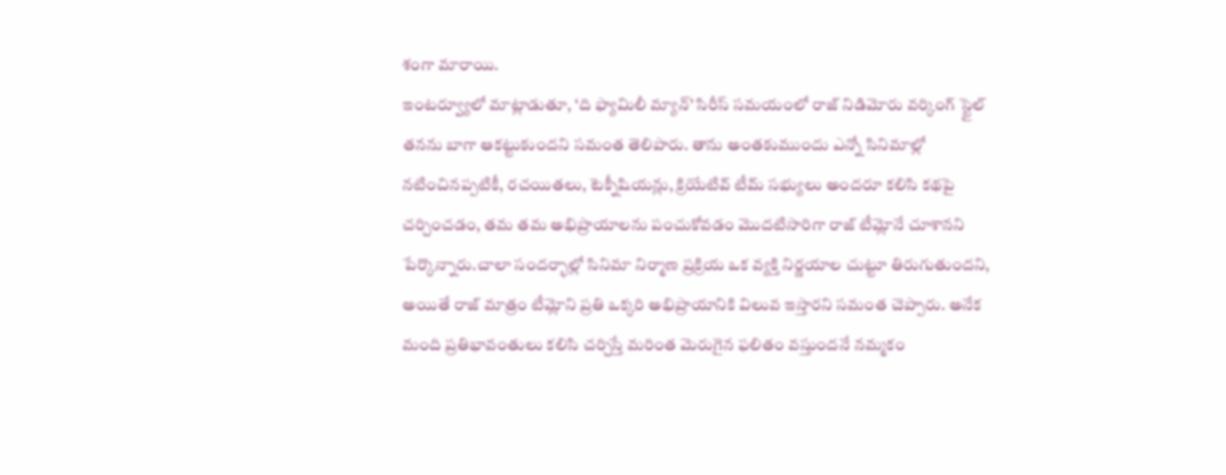శంగా మారాయి.
ఇంటర్వ్యూలో మాట్లాడుతూ, ‘ది ఫ్యామిలీ మ్యాన్’ సిరీస్ సమయంలో రాజ్ నిడిమోరు వర్కింగ్ స్టైల్ తనను బాగా ఆకట్టుకుందని సమంత తెలిపారు. తాను అంతకుముందు ఎన్నో సినిమాల్లో నటించినప్పటికీ, రచయితలు, టెక్నీషియన్లు, క్రియేటివ్ టీమ్ సభ్యులు అందరూ కలిసి కథపై చర్చించడం, తమ తమ అభిప్రాయాలను పంచుకోవడం మొదటిసారిగా రాజ్ టీమ్లోనే చూశానని పేర్కొన్నారు.చాలా సందర్భాల్లో సినిమా నిర్మాణ ప్రక్రియ ఒక వ్యక్తి నిర్ణయాల చుట్టూ తిరుగుతుందని, అయితే రాజ్ మాత్రం టీమ్లోని ప్రతి ఒక్కరి అభిప్రాయానికి విలువ ఇస్తారని సమంత చెప్పారు. అనేక మంది ప్రతిభావంతులు కలిసి చర్చిస్తే మరింత మెరుగైన ఫలితం వస్తుందనే నమ్మకం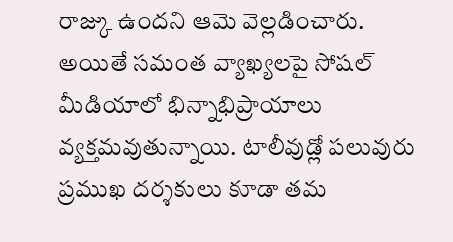రాజ్కు ఉందని ఆమె వెల్లడించారు.
అయితే సమంత వ్యాఖ్యలపై సోషల్ మీడియాలో భిన్నాభిప్రాయాలు వ్యక్తమవుతున్నాయి. టాలీవుడ్లో పలువురు ప్రముఖ దర్శకులు కూడా తమ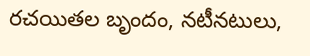రచయితల బృందం, నటీనటులు,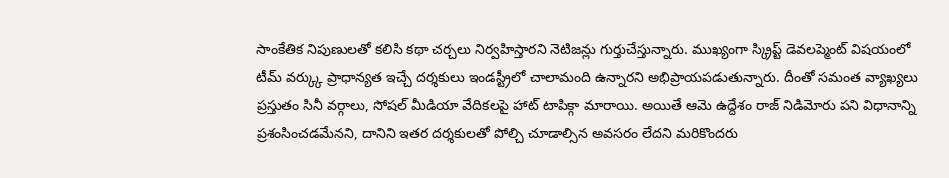సాంకేతిక నిపుణులతో కలిసి కథా చర్చలు నిర్వహిస్తారని నెటిజన్లు గుర్తుచేస్తున్నారు. ముఖ్యంగా స్క్రిప్ట్ డెవలప్మెంట్ విషయంలో టీమ్ వర్క్కు ప్రాధాన్యత ఇచ్చే దర్శకులు ఇండస్ట్రీలో చాలామంది ఉన్నారని అభిప్రాయపడుతున్నారు. దీంతో సమంత వ్యాఖ్యలు ప్రస్తుతం సినీ వర్గాలు, సోషల్ మీడియా వేదికలపై హాట్ టాపిక్గా మారాయి. అయితే ఆమె ఉద్దేశం రాజ్ నిడిమోరు పని విధానాన్ని ప్రశంసించడమేనని, దానిని ఇతర దర్శకులతో పోల్చి చూడాల్సిన అవసరం లేదని మరికొందరు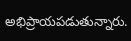అభిప్రాయపడుతున్నారు.